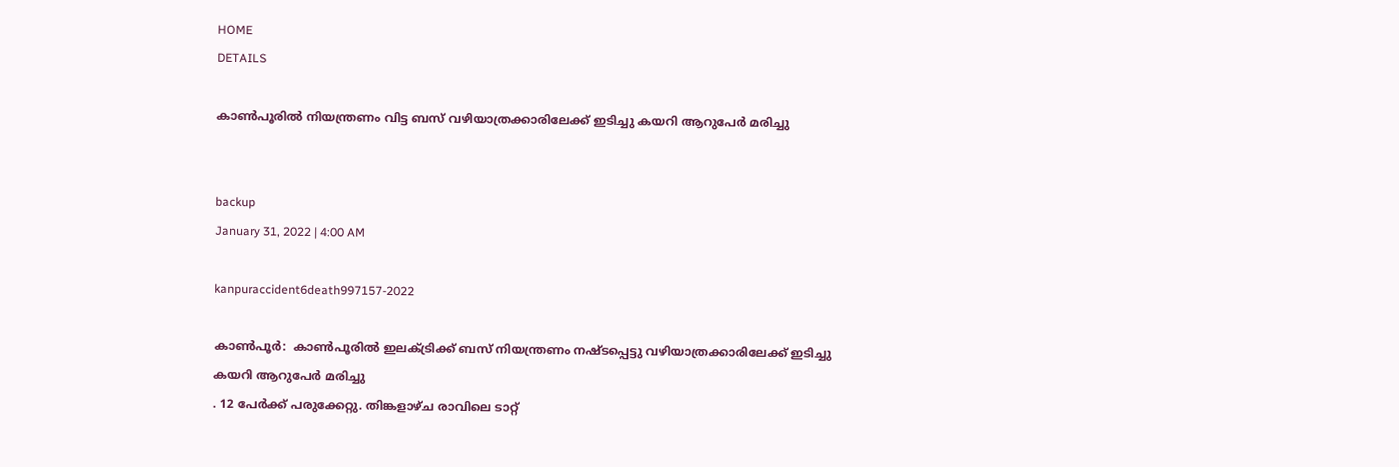HOME
DETAILS

കാണ്‍പൂരില്‍ നിയന്ത്രണം വിട്ട ബസ്‌ വഴിയാത്രക്കാരിലേക്ക് ഇടിച്ചു കയറി ആറുപേര്‍ മരിച്ചു


backup
January 31, 2022 | 4:00 AM

kanpuraccident6death997157-2022

കാണ്‍പൂര്‍:  കാണ്‍പൂരില്‍ ഇലക്ട്രിക്ക് ബസ് നിയന്ത്രണം നഷ്ടപ്പെട്ടു വഴിയാത്രക്കാരിലേക്ക് ഇടിച്ചു കയറി ആറുപേര്‍ മരിച്ചു
. 12 പേര്‍ക്ക് പരുക്കേറ്റു. തിങ്കളാഴ്ച രാവിലെ ടാറ്റ്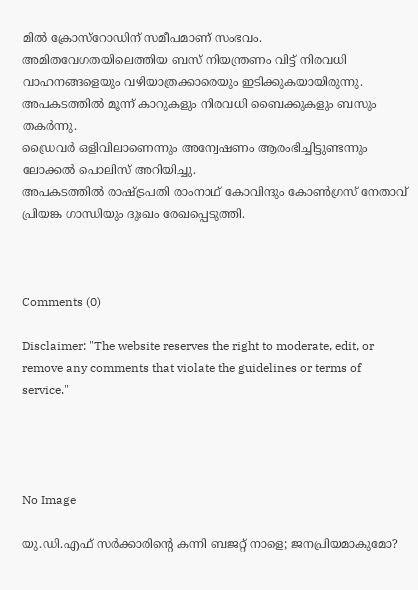മില്‍ ക്രോസ്‌റോഡിന് സമീപമാണ് സംഭവം.
അമിതവേഗതയിലെത്തിയ ബസ് നിയന്ത്രണം വിട്ട് നിരവധി വാഹനങ്ങളെയും വഴിയാത്രക്കാരെയും ഇടിക്കുകയായിരുന്നു. അപകടത്തില്‍ മൂന്ന് കാറുകളും നിരവധി ബൈക്കുകളും ബസും തകര്‍ന്നു.
ഡ്രൈവര്‍ ഒളിവിലാണെന്നും അന്വേഷണം ആരംഭിച്ചിട്ടുണ്ടന്നും ലോക്കല്‍ പൊലിസ് അറിയിച്ചു.
അപകടത്തില്‍ രാഷ്ട്രപതി രാംനാഥ് കോവിന്ദും കോണ്‍ഗ്രസ് നേതാവ് പ്രിയങ്ക ഗാന്ധിയും ദുഃഖം രേഖപ്പെടുത്തി.



Comments (0)

Disclaimer: "The website reserves the right to moderate, edit, or remove any comments that violate the guidelines or terms of service."




No Image

യു.ഡി.എഫ് സർക്കാരിന്റെ കന്നി ബജറ്റ് നാളെ; ജനപ്രിയമാകുമോ?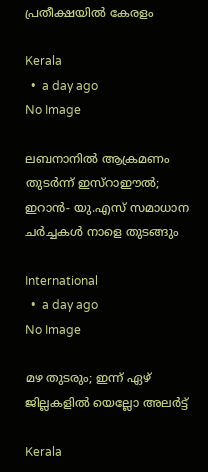പ്രതീക്ഷയിൽ കേരളം

Kerala
  •  a day ago
No Image

ലബനാനിൽ ആക്രമണം തുടർന്ന് ഇസ്റാഈൽ; ഇറാൻ- യു.എസ് സമാധാന ചർച്ചകൾ നാളെ തുടങ്ങും

International
  •  a day ago
No Image

മഴ തുടരും; ഇന്ന് ഏഴ് ജില്ലകളില്‍ യെല്ലോ അലര്‍ട്ട്

Kerala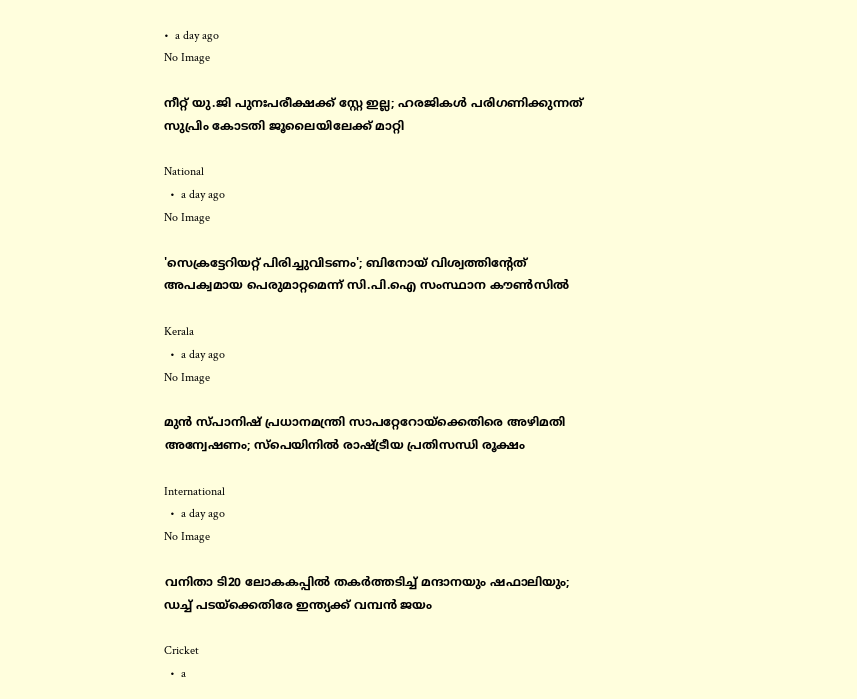•  a day ago
No Image

നീറ്റ് യു.ജി പുനഃപരീക്ഷക്ക് സ്റ്റേ ഇല്ല; ഹരജികൾ പരിഗണിക്കുന്നത് സുപ്രിം കോടതി ജൂലൈയിലേക്ക് മാറ്റി

National
  •  a day ago
No Image

'സെക്രട്ടേറിയറ്റ് പിരിച്ചുവിടണം'; ബിനോയ് വിശ്വത്തിന്റേത് അപക്വമായ പെരുമാറ്റമെന്ന് സി.പി.ഐ സംസ്ഥാന കൗൺസിൽ

Kerala
  •  a day ago
No Image

മുൻ സ്പാനിഷ് പ്രധാനമന്ത്രി സാപറ്റേറോയ്‌ക്കെതിരെ അഴിമതി അന്വേഷണം; സ്പെയിനിൽ രാഷ്ട്രീയ പ്രതിസന്ധി രൂക്ഷം

International
  •  a day ago
No Image

വനിതാ ടി20 ലോകകപ്പിൽ തകർത്തടിച്ച് മന്ദാനയും ഷഫാലിയും; ഡച്ച് പടയ്‌ക്കെതിരേ ഇന്ത്യക്ക് വമ്പൻ ജയം

Cricket
  •  a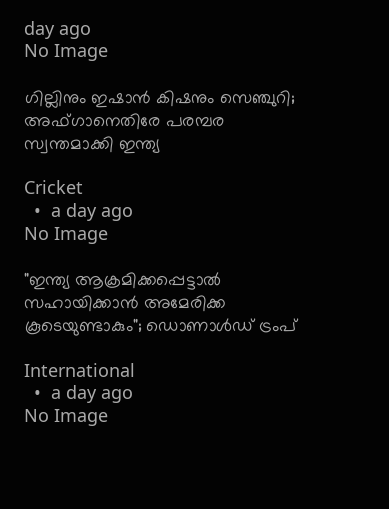day ago
No Image

ഗില്ലിനും ഇഷാൻ കിഷനും സെഞ്ചുറി; അഫ്ഗാനെതിരേ പരമ്പര സ്വന്തമാക്കി ഇന്ത്യ

Cricket
  •  a day ago
No Image

"ഇന്ത്യ ആക്രമിക്കപ്പെട്ടാൽ സഹായിക്കാൻ അമേരിക്ക കൂടെയുണ്ടാകും"; ഡൊണാൾഡ് ട്രംപ്

International
  •  a day ago
No Image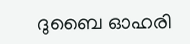ദുബൈ ഓഹരി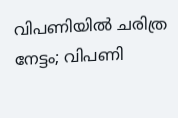വിപണിയിൽ ചരിത്ര നേട്ടം; വിപണി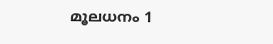മൂലധനം 1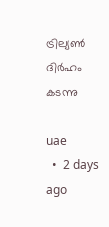ട്രില്യൺ ദിർഹം കടന്നു

uae
  •  2 days ago